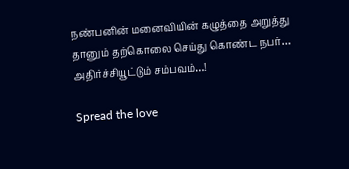நண்பனின் மனைவியின் கழுத்தை அறுத்து தானும் தற்கொலை செய்து கொண்ட நபர்… அதிர்ச்சியூட்டும் சம்பவம்…!

Spread the love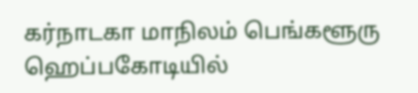கர்நாடகா மாநிலம் பெங்களூரு ஹெப்பகோடியில்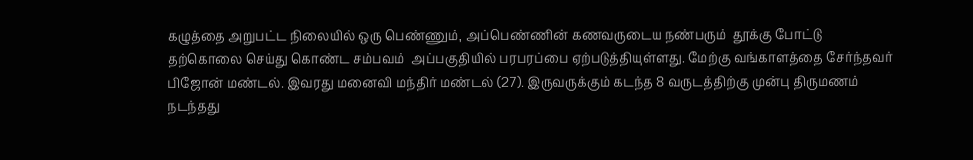கழுத்தை அறுபட்ட நிலையில் ஒரு பெண்ணும், அப்பெண்ணின் கணவருடைய நண்பரும்  தூக்கு போட்டு தற்கொலை செய்து கொண்ட சம்பவம்  அப்பகுதியில் பரபரப்பை ஏற்படுத்தியுள்ளது. மேற்கு வங்காளத்தை சேர்ந்தவர் பிஜோன் மண்டல். இவரது மனைவி மந்திர் மண்டல் (27). இருவருக்கும் கடந்த 8 வருடத்திற்கு முன்பு திருமணம் நடந்தது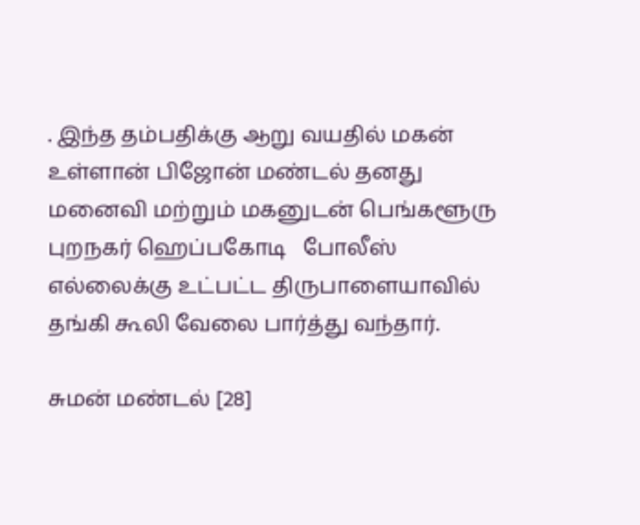. இந்த தம்பதிக்கு ஆறு வயதில் மகன் உள்ளான் பிஜோன் மண்டல் தனது மனைவி மற்றும் மகனுடன் பெங்களூரு புறநகர் ஹெப்பகோடி   போலீஸ் எல்லைக்கு உட்பட்ட திருபாளையாவில் தங்கி கூலி வேலை பார்த்து வந்தார்.

சுமன் மண்டல் [28]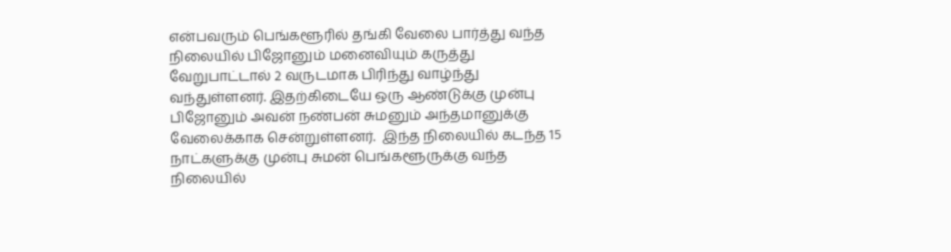என்பவரும் பெங்களூரில் தங்கி வேலை பார்த்து வந்த நிலையில் பிஜோனும் மனைவியும் கருத்து வேறுபாட்டால் 2 வருடமாக பிரிந்து வாழ்ந்து வந்துள்ளனர். இதற்கிடையே ஒரு ஆண்டுக்கு முன்பு பிஜோனும் அவன் நண்பன் சுமனும் அந்தமானுக்கு வேலைக்காக சென்றுள்ளனர்.  இந்த நிலையில் கடந்த 15 நாட்களுக்கு முன்பு சுமன் பெங்களூருக்கு வந்த நிலையில்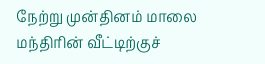நேற்று முன்தினம் மாலை மந்திரின் வீட்டிற்குச்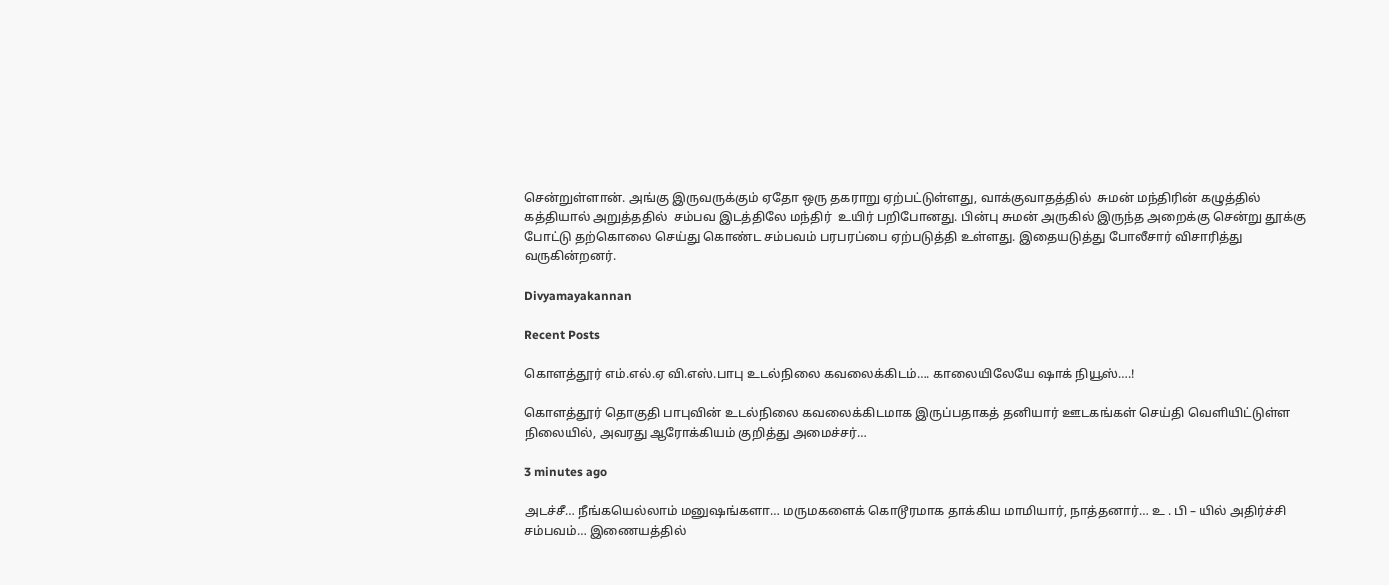சென்றுள்ளான். அங்கு இருவருக்கும் ஏதோ ஒரு தகராறு ஏற்பட்டுள்ளது, வாக்குவாதத்தில்  சுமன் மந்திரின் கழுத்தில்  கத்தியால் அறுத்ததில்  சம்பவ இடத்திலே மந்திர்  உயிர் பறிபோனது. பின்பு சுமன் அருகில் இருந்த அறைக்கு சென்று தூக்கு போட்டு தற்கொலை செய்து கொண்ட சம்பவம் பரபரப்பை ஏற்படுத்தி உள்ளது. இதையடுத்து போலீசார் விசாரித்து வருகின்றனர்.

Divyamayakannan

Recent Posts

கொளத்தூர் எம்.எல்.ஏ வி.எஸ்.பாபு உடல்நிலை கவலைக்கிடம்…. காலையிலேயே ஷாக் நியூஸ்….!

கொளத்தூர் தொகுதி பாபுவின் உடல்நிலை கவலைக்கிடமாக இருப்பதாகத் தனியார் ஊடகங்கள் செய்தி வெளியிட்டுள்ள நிலையில், அவரது ஆரோக்கியம் குறித்து அமைச்சர்…

3 minutes ago

அடச்சீ… நீங்கயெல்லாம் மனுஷங்களா… மருமகளைக் கொடூரமாக தாக்கிய மாமியார், நாத்தனார்… உ . பி – யில் அதிர்ச்சி சம்பவம்… இணையத்தில்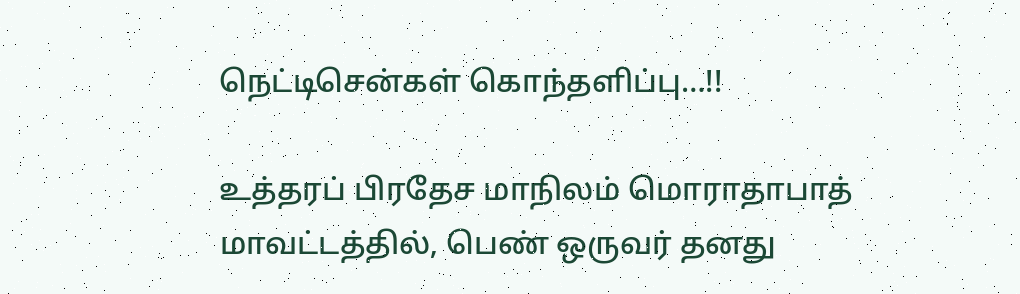நெட்டிசென்கள் கொந்தளிப்பு…!!

உத்தரப் பிரதேச மாநிலம் மொராதாபாத் மாவட்டத்தில், பெண் ஒருவர் தனது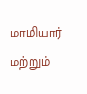மாமியார் மற்றும்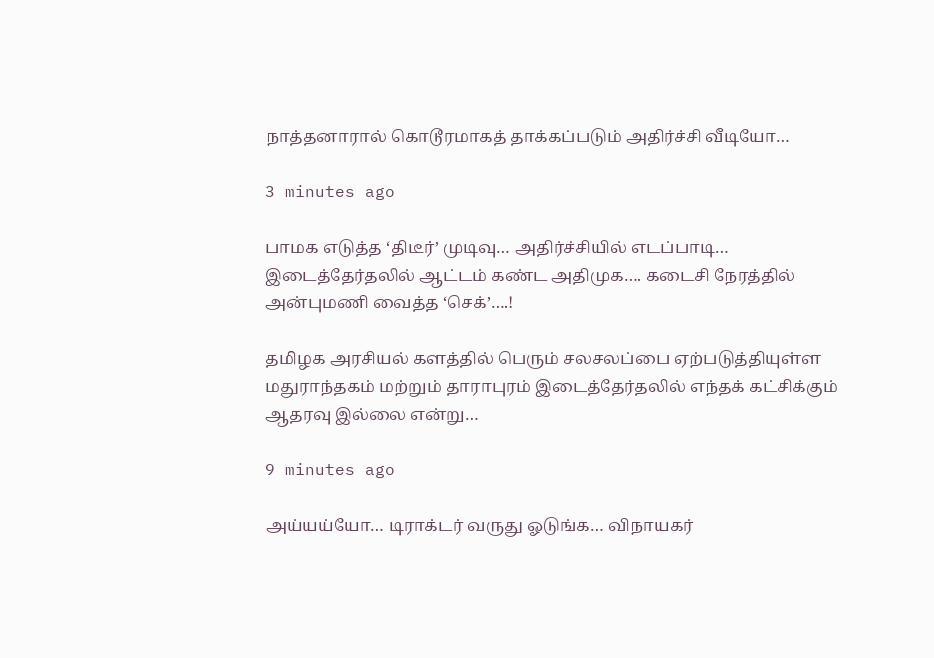நாத்தனாரால் கொடூரமாகத் தாக்கப்படும் அதிர்ச்சி வீடியோ…

3 minutes ago

பாமக எடுத்த ‘திடீர்’ முடிவு… அதிர்ச்சியில் எடப்பாடி… இடைத்தேர்தலில் ஆட்டம் கண்ட அதிமுக…. கடைசி நேரத்தில் அன்புமணி வைத்த ‘செக்’….!

தமிழக அரசியல் களத்தில் பெரும் சலசலப்பை ஏற்படுத்தியுள்ள மதுராந்தகம் மற்றும் தாராபுரம் இடைத்தேர்தலில் எந்தக் கட்சிக்கும் ஆதரவு இல்லை என்று…

9 minutes ago

அய்யய்யோ… டிராக்டர் வருது ஓடுங்க… விநாயகர்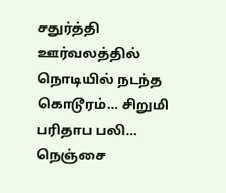சதுர்த்தி ஊர்வலத்தில் நொடியில் நடந்த கொடூரம்… சிறுமி பரிதாப பலி… நெஞ்சை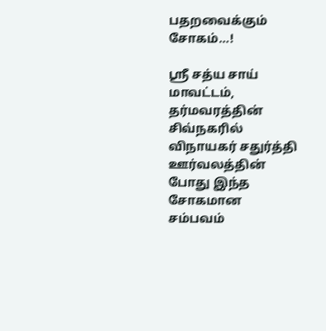பதறவைக்கும் சோகம்…!

ஸ்ரீ சத்ய சாய் மாவட்டம், தர்மவரத்தின் சிவ்நகரில் விநாயகர் சதுர்த்தி ஊர்வலத்தின் போது இந்த சோகமான சம்பவம்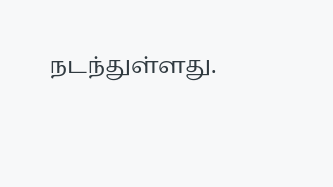நடந்துள்ளது.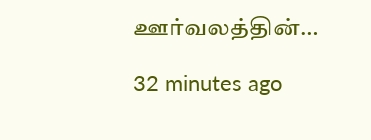ஊர்வலத்தின்…

32 minutes ago